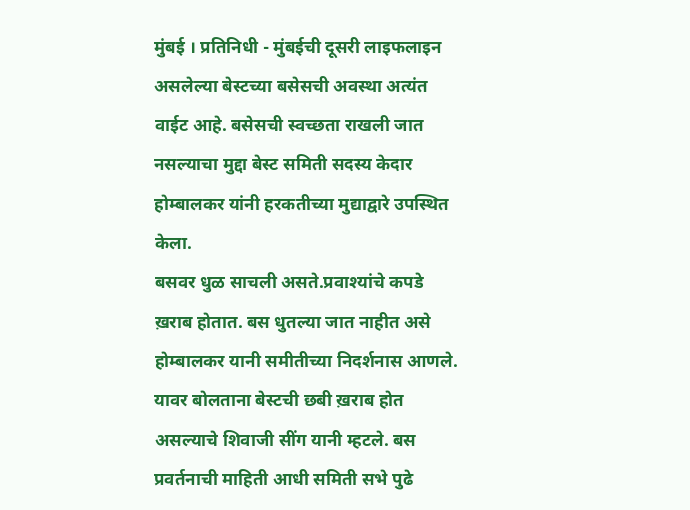मुंबई । प्रतिनिधी - मुंबईची दूसरी लाइफलाइन असलेल्या बेस्टच्या बसेसची अवस्था अत्यंत वाईट आहे. बसेसची स्वच्छता राखली जात नसल्याचा मुद्दा बेस्ट समिती सदस्य केदार होम्बालकर यांनी हरकतीच्या मुद्याद्वारे उपस्थित केला.
बसवर धुळ साचली असते.प्रवाश्यांचे कपडे ख़राब होतात. बस धुतल्या जात नाहीत असे होम्बालकर यानी समीतीच्या निदर्शनास आणले. यावर बोलताना बेस्टची छबी ख़राब होत असल्याचे शिवाजी सींग यानी म्हटले. बस प्रवर्तनाची माहिती आधी समिती सभे पुढे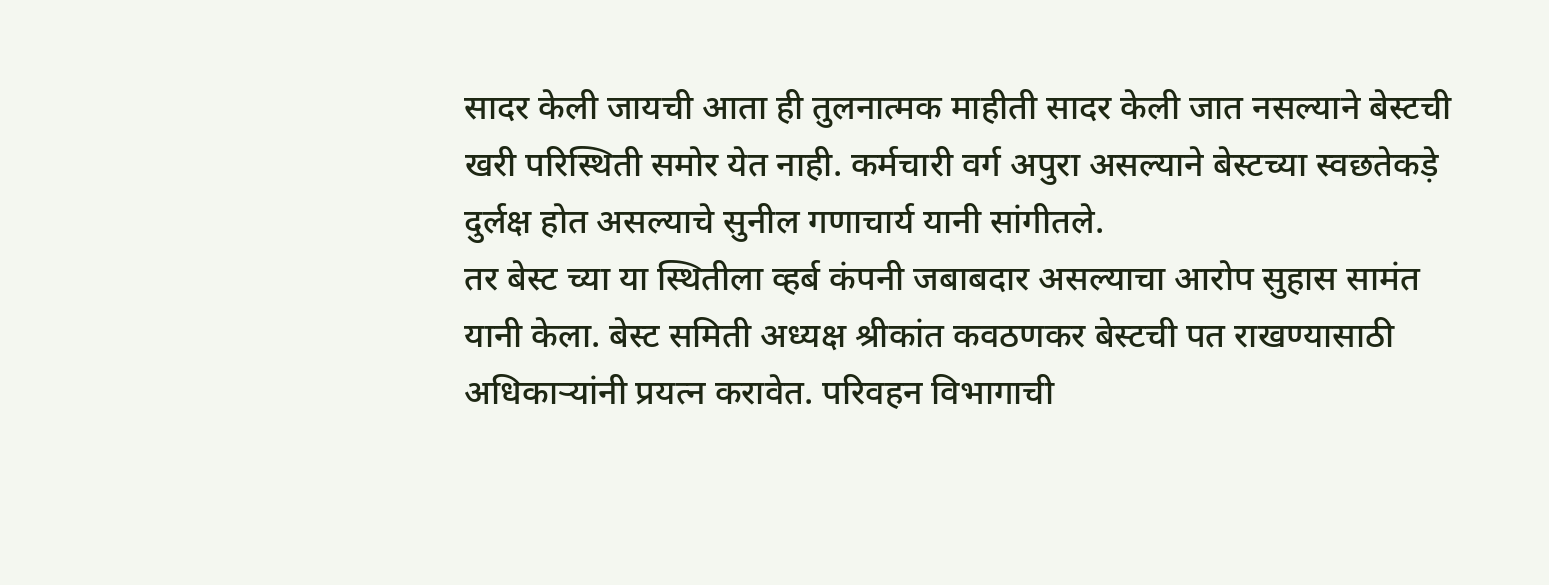सादर केली जायची आता ही तुलनात्मक माहीती सादर केली जात नसल्याने बेस्टची खरी परिस्थिती समोर येत नाही. कर्मचारी वर्ग अपुरा असल्याने बेस्टच्या स्वछतेकड़े दुर्लक्ष होत असल्याचे सुनील गणाचार्य यानी सांगीतले.
तर बेस्ट च्या या स्थितीला व्हर्ब कंपनी जबाबदार असल्याचा आरोप सुहास सामंत यानी केला. बेस्ट समिती अध्यक्ष श्रीकांत कवठणकर बेस्टची पत राखण्यासाठी अधिकाऱ्यांनी प्रयत्न करावेत. परिवहन विभागाची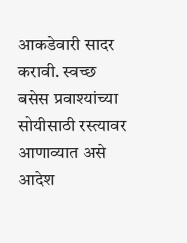आकडेवारी सादर करावी. स्वच्छ बसेस प्रवाश्यांच्या सोयीसाठी रस्त्यावर आणाव्यात असे आदेश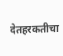देतहरकतीचा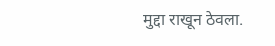मुद्दा राखून ठेवला.